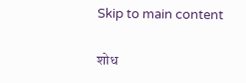Skip to main content

शोध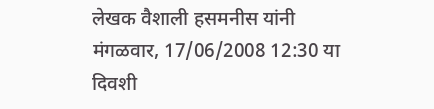लेखक वैशाली हसमनीस यांनी मंगळवार, 17/06/2008 12:30 या दिवशी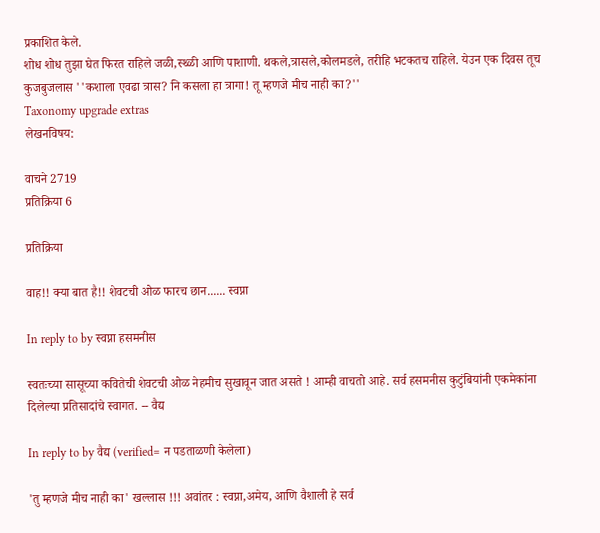प्रकाशित केले.
शोध शोध तुझा घेत फिरत राहिले जळी,स्थ्ळी आणि पाशाणी. थकले,त्रासले,कोलमडले, तरीहि भटकतच राहिले. येउन एक दिवस तूच कुजबुजलास ''कशाला एवढा त्रास? नि कसला हा त्रागा! तू म्हणजे मीच नाही का?''
Taxonomy upgrade extras
लेखनविषय:

वाचने 2719
प्रतिक्रिया 6

प्रतिक्रिया

वाह!! क्या बात है!! शेवटची ओळ फारच छान...... स्वप्ना

In reply to by स्वप्ना हसमनीस

स्वतःच्या सासूच्या कवितेची शेवटची ओळ नेहमीच सुखावून जात असते ! आम्ही वाचतो आहे. सर्व हसमनीस कुटुंबियांनी एकमेकांना दिलेल्या प्रतिसादांचे स्वागत. -- वैद्य

In reply to by वैद्य (verified= न पडताळणी केलेला)

'तु म्हणजे मीच नाही का' खल्लास !!! अवांतर : स्वप्ना,अमेय, आणि वैशाली हे सर्व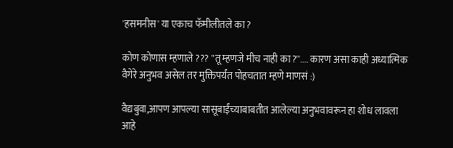'हसमनीस' या एकाच फॅमीलीतले का ?

कोण कोणास म्हणाले ??? "तू म्हणजे मीच नाही का?''.... कारण असा काही अध्यात्मिक वैगेरे अनुभव असेल तर मुक्तिपर्यंत पोहचतात म्हणे माणसं :)

वैद्यबुवा,आपण आपल्या सासूबाईंच्याबाबतीत आलेल्या अनुभवावरून हा शोध लावला आहे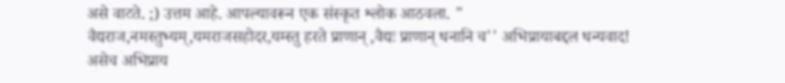असे वाटते. ;) उत्तम आहे. आपल्यावरून एक संस्कृत श्लोक आठवला. " वैद्यराज,नमस्तुभ्यम्,यमराजसहोदर,यम्स्तु हरते प्राणान् ,वैद्यः प्राणान् धनानि च'' अभिप्रायाबद्दल धन्यवाद! असेच अभिप्राय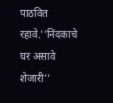पाठवित रहावे.''निंदकाचे घर असावे शेजारी''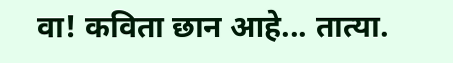वा! कविता छान आहे... तात्या.